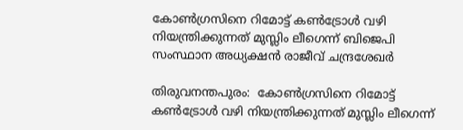കോൺഗ്രസിനെ റിമോട്ട് കൺട്രോൾ വഴി നിയന്ത്രിക്കുന്നത് മുസ്ലിം ലീഗെന്ന് ബിജെപി സംസ്ഥാന അധ്യക്ഷന്‍ രാജീവ്‌ ചന്ദ്രശേഖർ

തിരുവനന്തപുരം:  കോൺഗ്രസിനെ റിമോട്ട് കൺട്രോൾ വഴി നിയന്ത്രിക്കുന്നത് മുസ്ലിം ലീഗെന്ന്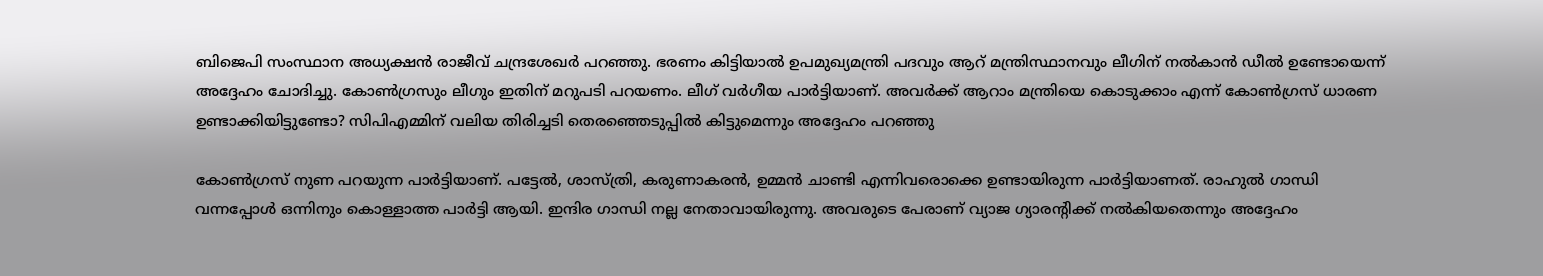ബിജെപി സംസ്ഥാന അധ്യക്ഷന്‍ രാജീവ്‌ ചന്ദ്രശേഖർ പറഞ്ഞു. ഭരണം കിട്ടിയാൽ ഉപമുഖ്യമന്ത്രി പദവും ആറ് മന്ത്രിസ്ഥാനവും ലീഗിന് നല്‍കാന്‍ ഡീൽ ഉണ്ടോയെന്ന്  അദ്ദേഹം ചോദിച്ചു. കോൺഗ്രസും ലീഗും ഇതിന് മറുപടി പറയണം. ലീഗ് വർഗീയ പാർട്ടിയാണ്. അവർക്ക് ആറാം മന്ത്രിയെ കൊടുക്കാം എന്ന് കോൺഗ്രസ്‌ ധാരണ ഉണ്ടാക്കിയിട്ടുണ്ടോ? സിപിഎമ്മിന് വലിയ തിരിച്ചടി തെരഞ്ഞെടുപ്പിൽ കിട്ടുമെന്നും അദ്ദേഹം പറഞ്ഞു

കോൺഗ്രസ്‌ നുണ പറയുന്ന പാര്‍ട്ടിയാണ്. പട്ടേൽ, ശാസ്ത്രി, കരുണാകരൻ, ഉമ്മൻ ചാണ്ടി എന്നിവരൊക്കെ ഉണ്ടായിരുന്ന പാർട്ടിയാണത്. രാഹുൽ ഗാന്ധി വന്നപ്പോൾ ഒന്നിനും കൊള്ളാത്ത പാർട്ടി ആയി. ഇന്ദിര ഗാന്ധി നല്ല നേതാവായിരുന്നു. അവരുടെ പേരാണ് വ്യാജ ഗ്യാരന്റിക്ക് നൽകിയതെന്നും അദ്ദേഹം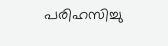പരിഹസിച്ചു